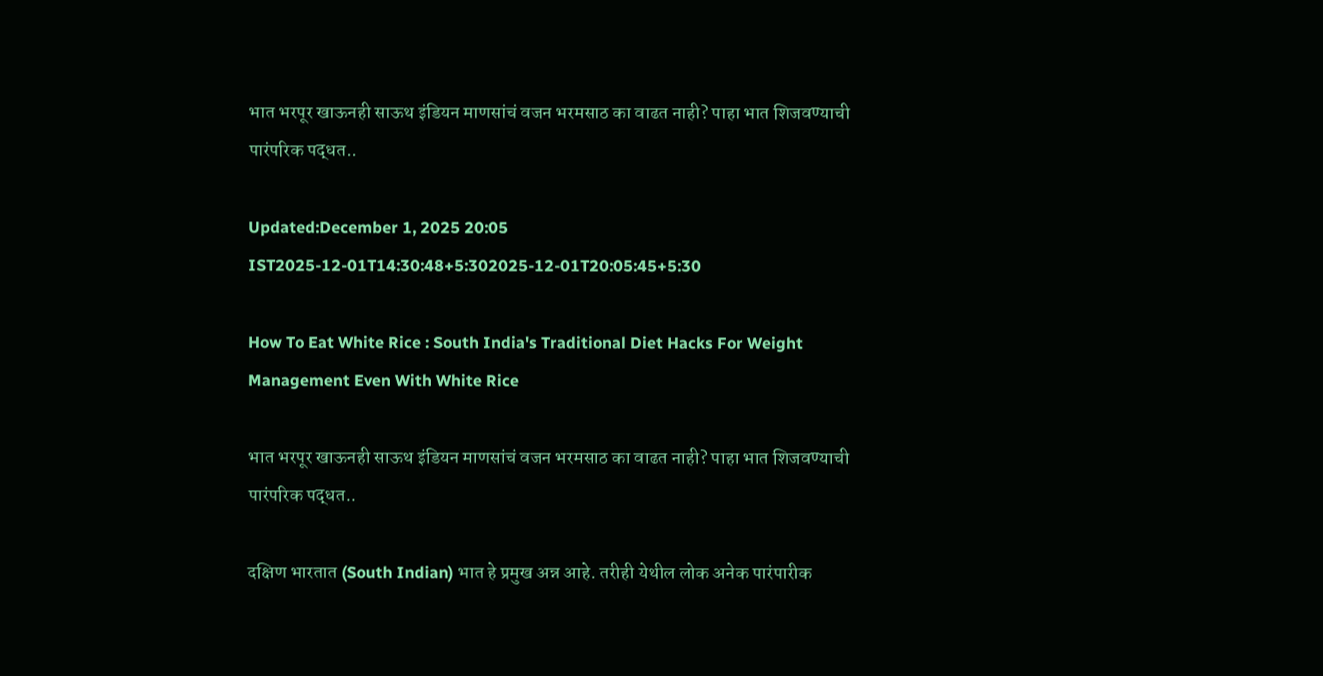भात भरपूर खाऊनही साऊथ इंडियन माणसांचं वजन भरमसाठ का वाढत नाही? पाहा भात शिजवण्याची पारंपरिक पद्धत..

Updated:December 1, 2025 20:05 IST2025-12-01T14:30:48+5:302025-12-01T20:05:45+5:30

How To Eat White Rice : South India's Traditional Diet Hacks For Weight Management Even With White Rice

भात भरपूर खाऊनही साऊथ इंडियन माणसांचं वजन भरमसाठ का वाढत नाही? पाहा भात शिजवण्याची पारंपरिक पद्धत..

दक्षिण भारतात (South Indian) भात हे प्रमुख अन्न आहे. तरीही येथील लोक अनेक पारंपारीक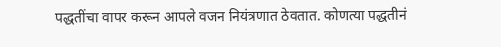पद्धतींचा वापर करून आपले वजन नियंत्रणात ठेवतात. कोणत्या पद्धतीनं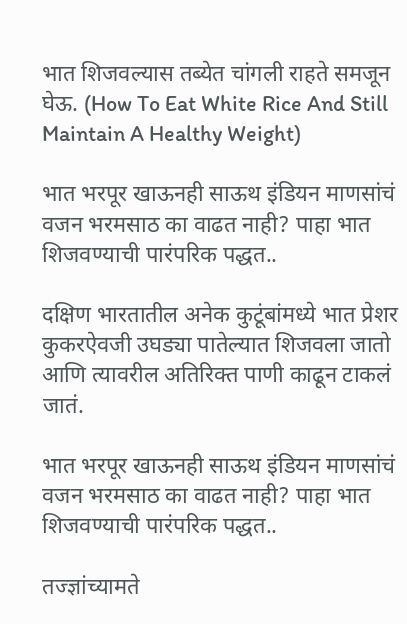भात शिजवल्यास तब्येत चांगली राहते समजून घेऊ. (How To Eat White Rice And Still Maintain A Healthy Weight)

भात भरपूर खाऊनही साऊथ इंडियन माणसांचं वजन भरमसाठ का वाढत नाही? पाहा भात शिजवण्याची पारंपरिक पद्धत..

दक्षिण भारतातील अनेक कुटूंबांमध्ये भात प्रेशर कुकरऐवजी उघड्या पातेल्यात शिजवला जातो आणि त्यावरील अतिरिक्त पाणी काढून टाकलं जातं.

भात भरपूर खाऊनही साऊथ इंडियन माणसांचं वजन भरमसाठ का वाढत नाही? पाहा भात शिजवण्याची पारंपरिक पद्धत..

तज्ज्ञांच्यामते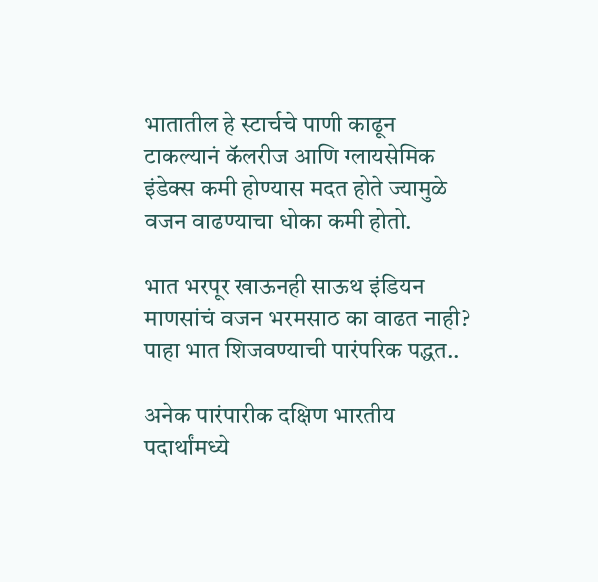भातातील हे स्टार्चचे पाणी काढून टाकल्यानं कॅलरीज आणि ग्लायसेमिक इंडेक्स कमी होण्यास मदत होते ज्यामुळे वजन वाढण्याचा धोका कमी होतो.

भात भरपूर खाऊनही साऊथ इंडियन माणसांचं वजन भरमसाठ का वाढत नाही? पाहा भात शिजवण्याची पारंपरिक पद्धत..

अनेक पारंपारीक दक्षिण भारतीय पदार्थांमध्ये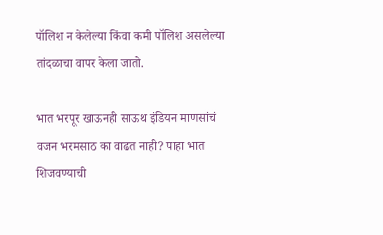पॉलिश न केलेल्या किंवा कमी पॉलिश असलेल्या तांदळाचा वापर केला जातो.

भात भरपूर खाऊनही साऊथ इंडियन माणसांचं वजन भरमसाठ का वाढत नाही? पाहा भात शिजवण्याची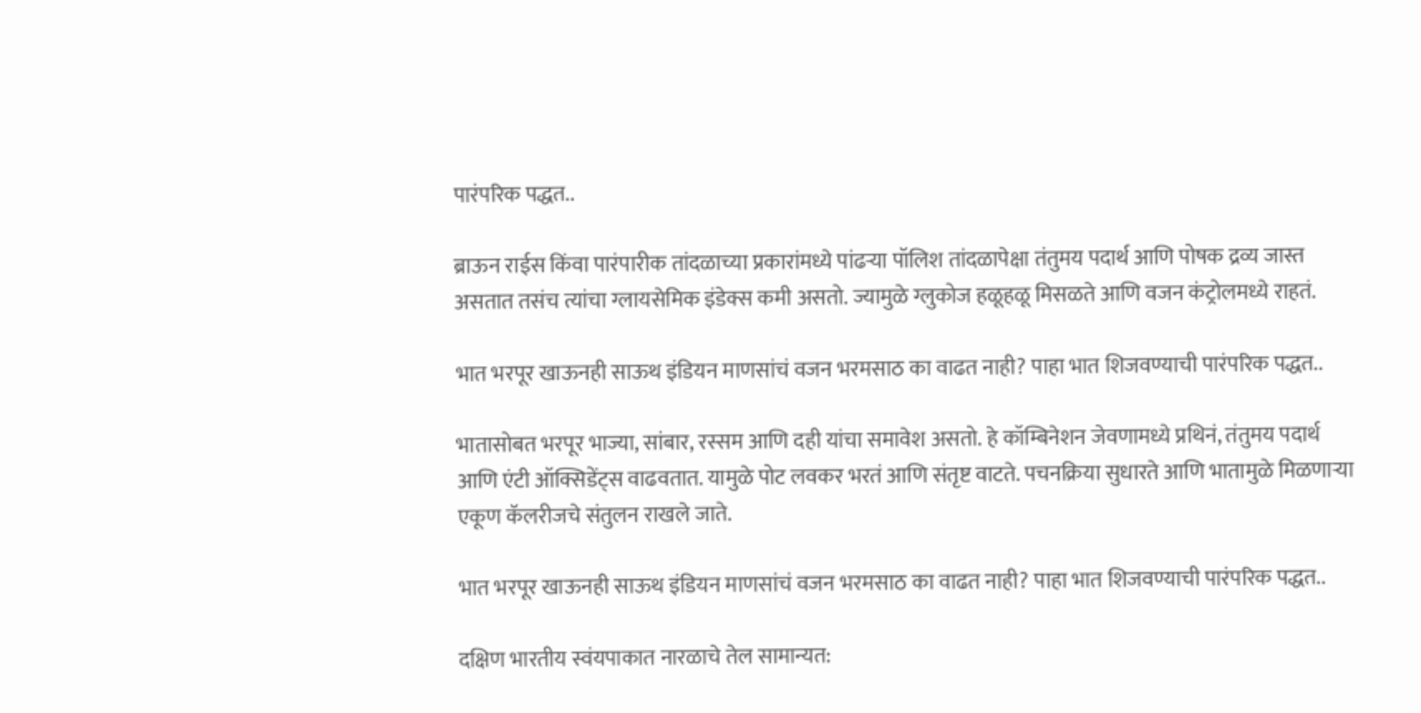पारंपरिक पद्धत..

ब्राऊन राईस किंवा पारंपारीक तांदळाच्या प्रकारांमध्ये पांढऱ्या पॉलिश तांदळापेक्षा तंतुमय पदार्थ आणि पोषक द्रव्य जास्त असतात तसंच त्यांचा ग्लायसेमिक इंडेक्स कमी असतो. ज्यामुळे ग्लुकोज हळूहळू मिसळते आणि वजन कंट्रोलमध्ये राहतं.

भात भरपूर खाऊनही साऊथ इंडियन माणसांचं वजन भरमसाठ का वाढत नाही? पाहा भात शिजवण्याची पारंपरिक पद्धत..

भातासोबत भरपूर भाज्या, सांबार, रस्सम आणि दही यांचा समावेश असतो. हे कॉम्बिनेशन जेवणामध्ये प्रथिनं, तंतुमय पदार्थ आणि एंटी ऑक्सिडेंट्स वाढवतात. यामुळे पोट लवकर भरतं आणि संतृष्ट वाटते. पचनक्रिया सुधारते आणि भातामुळे मिळणाऱ्या एकूण कॅलरीजचे संतुलन राखले जाते.

भात भरपूर खाऊनही साऊथ इंडियन माणसांचं वजन भरमसाठ का वाढत नाही? पाहा भात शिजवण्याची पारंपरिक पद्धत..

दक्षिण भारतीय स्वंयपाकात नारळाचे तेल सामान्यत: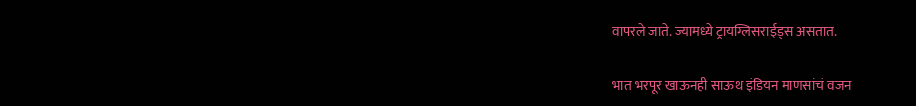वापरले जाते. ज्यामध्ये ट्रायग्लिसराईड्स असतात.

भात भरपूर खाऊनही साऊथ इंडियन माणसांचं वजन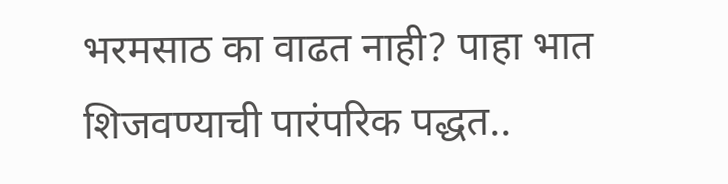भरमसाठ का वाढत नाही? पाहा भात शिजवण्याची पारंपरिक पद्धत..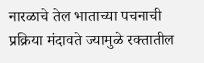नारळाचे तेल भाताच्या पचनाची प्रक्रिया मंदावते ज्यामुळे रक्तातील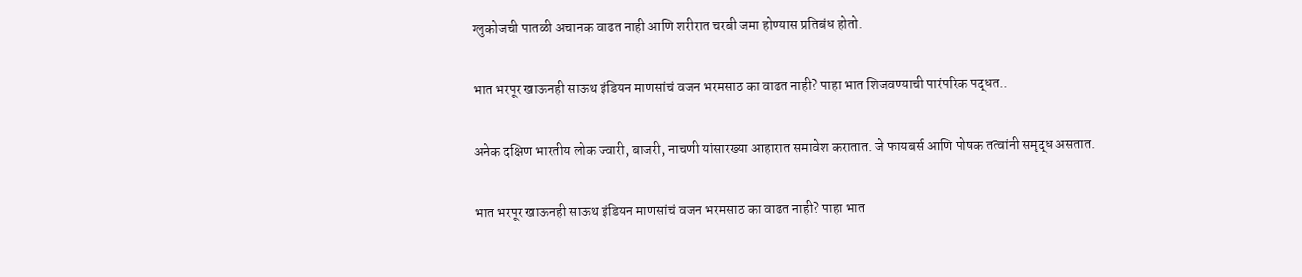ग्लुकोजची पातळी अचानक वाढत नाही आणि शरीरात चरबी जमा होण्यास प्रतिबंध होतो.

भात भरपूर खाऊनही साऊथ इंडियन माणसांचं वजन भरमसाठ का वाढत नाही? पाहा भात शिजवण्याची पारंपरिक पद्धत..

अनेक दक्षिण भारतीय लोक ज्वारी, बाजरी, नाचणी यांसारख्या आहारात समावेश करातात. जे फायबर्स आणि पोषक तत्वांनी समृद्ध असतात.

भात भरपूर खाऊनही साऊथ इंडियन माणसांचं वजन भरमसाठ का वाढत नाही? पाहा भात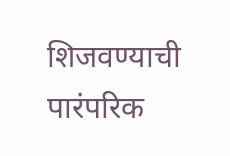शिजवण्याची पारंपरिक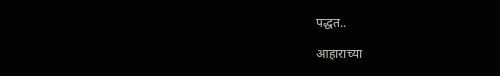पद्धत..

आहाराच्या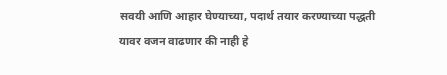सवयी आणि आहार घेण्याच्या, पदार्थ तयार करण्याच्या पद्धती यावर वजन वाढणार की नाही हे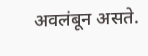अवलंबून असते.